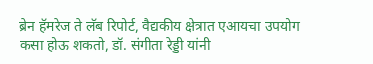ब्रेन हॅमरेज ते लॅब रिपोर्ट, वैद्यकीय क्षेत्रात एआयचा उपयोग कसा होऊ शकतो, डॉ. संगीता रेड्डी यांनी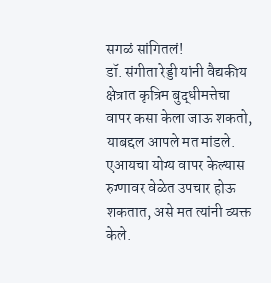सगळं सांगितलं!
डॉ. संगीता रेड्डी यांनी वैद्यकीय क्षेत्रात कृत्रिम बुद्धीमत्तेचा वापर कसा केला जाऊ शकतो, याबद्दल आपले मत मांडले. एआयचा योग्य वापर केल्यास रुग्णावर वेळेत उपचार होऊ शकतात, असे मत त्यांनी व्यक्त केले.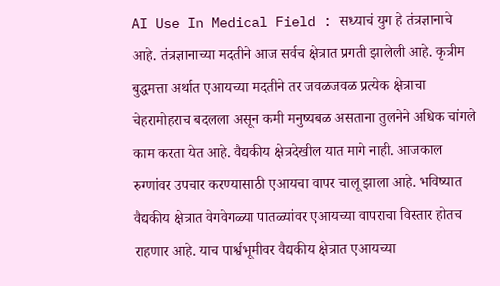AI Use In Medical Field : सध्याचं युग हे तंत्रज्ञानाचे आहे. तंत्रज्ञानाच्या मदतीने आज सर्वच क्षेत्रात प्रगती झालेली आहे. कृत्रीम बुद्धमत्ता अर्थात एआयच्या मदतीने तर जवळजवळ प्रत्येक क्षेत्राचा चेहरामोहराच बदलला असून कमी मनुष्यबळ असताना तुलनेने अधिक चांगले काम करता येत आहे. वैद्यकीय क्षेत्रदेखील यात मागे नाही. आजकाल रुग्णांवर उपचार करण्यासाठी एआयचा वापर चालू झाला आहे. भविष्यात वैद्यकीय क्षेत्रात वेगवेगळ्या पातळ्यांवर एआयच्या वापराचा विस्तार होतच राहणार आहे. याच पार्श्वभूमीवर वैद्यकीय क्षेत्रात एआयच्या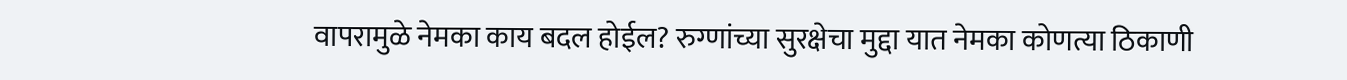वापरामुळे नेमका काय बदल होईल? रुग्णांच्या सुरक्षेचा मुद्दा यात नेमका कोणत्या ठिकाणी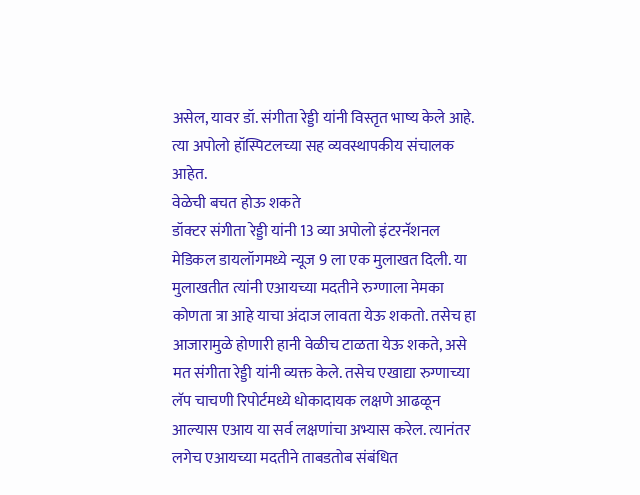असेल, यावर डॉ. संगीता रेड्डी यांनी विस्तृत भाष्य केले आहे. त्या अपोलो हॉस्पिटलच्या सह व्यवस्थापकीय संचालक आहेत.
वेळेची बचत होऊ शकते
डॉक्टर संगीता रेड्डी यांनी 13 व्या अपोलो इंटरनॅशनल मेडिकल डायलॉगमध्ये न्यूज 9 ला एक मुलाखत दिली. या मुलाखतीत त्यांनी एआयच्या मदतीने रुग्णाला नेमका कोणता त्रा आहे याचा अंदाज लावता येऊ शकतो. तसेच हा आजारामुळे होणारी हानी वेळीच टाळता येऊ शकते, असे मत संगीता रेड्डी यांनी व्यक्त केले. तसेच एखाद्या रुग्णाच्या लॅप चाचणी रिपोर्टमध्ये धोकादायक लक्षणे आढळून आल्यास एआय या सर्व लक्षणांचा अभ्यास करेल. त्यानंतर लगेच एआयच्या मदतीने ताबडतोब संबंधित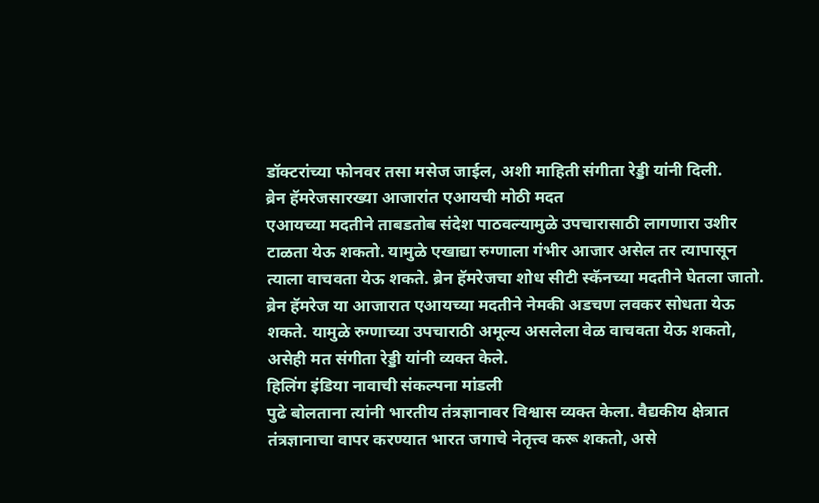डॉक्टरांच्या फोनवर तसा मसेज जाईल, अशी माहिती संगीता रेड्डी यांनी दिली.
ब्रेन हॅमरेजसारख्या आजारांत एआयची मोठी मदत
एआयच्या मदतीने ताबडतोब संदेश पाठवल्यामुळे उपचारासाठी लागणारा उशीर टाळता येऊ शकतो. यामुळे एखाद्या रुग्णाला गंभीर आजार असेल तर त्यापासून त्याला वाचवता येऊ शकते. ब्रेन हॅमरेजचा शोध सीटी स्कॅनच्या मदतीने घेतला जातो. ब्रेन हॅमरेज या आजारात एआयच्या मदतीने नेमकी अडचण लवकर सोधता येऊ शकते. यामुळे रुग्णाच्या उपचाराठी अमूल्य असलेला वेळ वाचवता येऊ शकतो, असेही मत संगीता रेड्डी यांनी व्यक्त केले.
हिलिंग इंडिया नावाची संकल्पना मांडली
पुढे बोलताना त्यांनी भारतीय तंत्रज्ञानावर विश्वास व्यक्त केला. वैद्यकीय क्षेत्रात तंत्रज्ञानाचा वापर करण्यात भारत जगाचे नेतृत्त्व करू शकतो, असे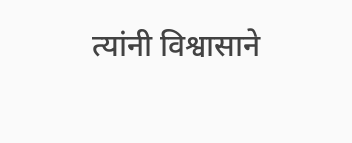त्यांनी विश्वासाने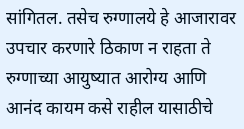सांगितल. तसेच रुग्णालये हे आजारावर उपचार करणारे ठिकाण न राहता ते रुग्णाच्या आयुष्यात आरोग्य आणि आनंद कायम कसे राहील यासाठीचे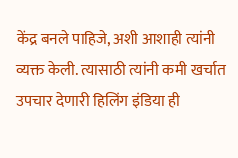केंद्र बनले पाहिजे, अशी आशाही त्यांनी व्यक्त केली. त्यासाठी त्यांनी कमी खर्चात उपचार देणारी हिलिंग इंडिया ही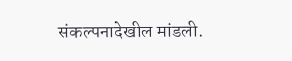संकल्पनादेखील मांडली.